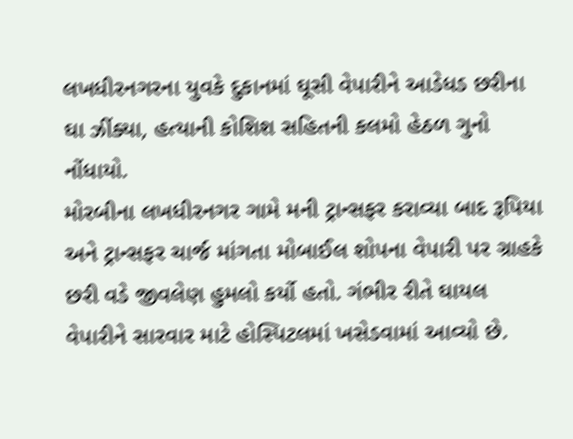લખધીરનગરના યુવકે દુકાનમાં ઘૂસી વેપારીને આડેધડ છરીના ઘા ઝીંક્યા, હત્યાની કોશિશ સહિતની કલમો હેઠળ ગુનો નોંધાયો.
મોરબીના લખધીરનગર ગામે મની ટ્રાન્સફર કરાવ્યા બાદ રૂપિયા અને ટ્રાન્સફર ચાર્જ માંગતા મોબાઈલ શોપના વેપારી પર ગ્રાહકે છરી વડે જીવલેણ હુમલો કર્યો હતો. ગંભીર રીતે ઘાયલ વેપારીને સારવાર માટે હોસ્પિટલમાં ખસેડવામાં આવ્યો છે.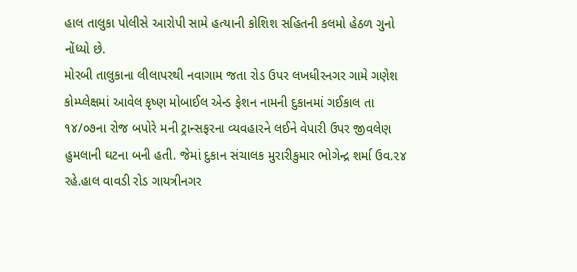હાલ તાલુકા પોલીસે આરોપી સામે હત્યાની કોશિશ સહિતની કલમો હેઠળ ગુનો નોંધ્યો છે.
મોરબી તાલુકાના લીલાપરથી નવાગામ જતા રોડ ઉપર લખધીરનગર ગામે ગણેશ કોમ્પ્લેક્ષમાં આવેલ કૃષ્ણ મોબાઈલ એન્ડ ફેશન નામની દુકાનમાં ગઈકાલ તા ૧૪/૦૭ના રોજ બપોરે મની ટ્રાન્સફરના વ્યવહારને લઈને વેપારી ઉપર જીવલેણ હુમલાની ઘટના બની હતી. જેમાં દુકાન સંચાલક મુરારીકુમાર ભોગેન્દ્ર શર્મા ઉવ.૨૪ રહે.હાલ વાવડી રોડ ગાયત્રીનગર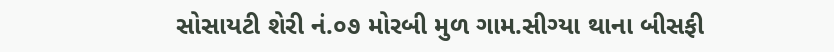સોસાયટી શેરી નં.૦૭ મોરબી મુળ ગામ.સીગ્યા થાના બીસફી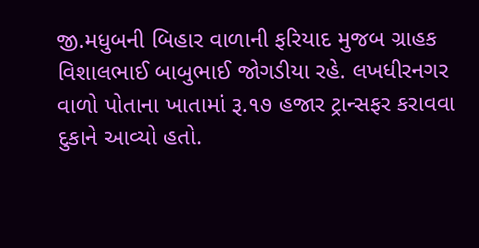જી.મધુબની બિહાર વાળાની ફરિયાદ મુજબ ગ્રાહક વિશાલભાઈ બાબુભાઈ જોગડીયા રહે. લખધીરનગર વાળો પોતાના ખાતામાં રૂ.૧૭ હજાર ટ્રાન્સફર કરાવવા દુકાને આવ્યો હતો.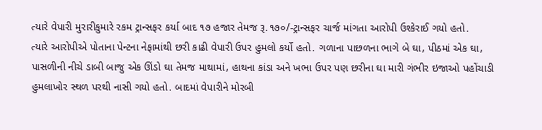ત્યારે વેપારી મુરારીકુમારે રકમ ટ્રાન્સફર કર્યા બાદ ૧૭ હજાર તેમજ રૂ.૧૭૦/-ટ્રાન્સફર ચાર્જ માંગતા આરોપી ઉશ્કેરાઈ ગયો હતો.
ત્યારે આરોપીએ પોતાના પેન્ટના નેફામાંથી છરી કાઢી વેપારી ઉપર હુમલો કર્યો હતો. ગળાના પાછળના ભાગે બે ઘા, પીઠમાં એક ઘા, પાસળીની નીચે ડાબી બાજુ એક ઊંડો ઘા તેમજ માથામાં, હાથના કાંડા અને ખભા ઉપર પણ છરીના ઘા મારી ગંભીર ઇજાઓ પહોંચાડી હુમલાખોર સ્થળ પરથી નાસી ગયો હતો. બાદમાં વેપારીને મોરબી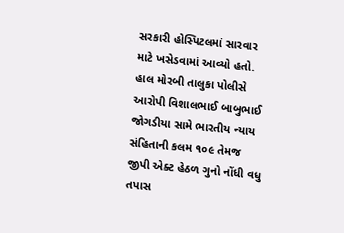સરકારી હોસ્પિટલમાં સારવાર માટે ખસેડવામાં આવ્યો હતો. હાલ મોરબી તાલુકા પોલીસે આરોપી વિશાલભાઈ બાબુભાઈ જોગડીયા સામે ભારતીય ન્યાય સંહિતાની કલમ ૧૦૯ તેમજ જીપી એક્ટ હેઠળ ગુનો નોંધી વધુ તપાસ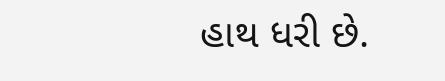હાથ ધરી છે.